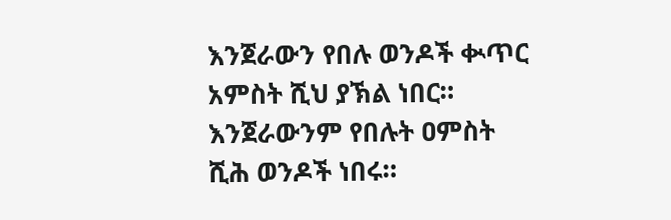እንጀራውን የበሉ ወንዶች ቊጥር አምስት ሺህ ያኽል ነበር።
እንጀራውንም የበሉት ዐምስት ሺሕ ወንዶች ነበሩ።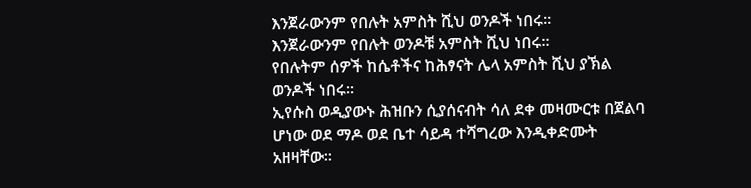እንጀራውንም የበሉት አምስት ሺህ ወንዶች ነበሩ።
እንጀራውንም የበሉት ወንዶቹ አምስት ሺህ ነበሩ።
የበሉትም ሰዎች ከሴቶችና ከሕፃናት ሌላ አምስት ሺህ ያኽል ወንዶች ነበሩ።
ኢየሱስ ወዲያውኑ ሕዝቡን ሲያሰናብት ሳለ ደቀ መዛሙርቱ በጀልባ ሆነው ወደ ማዶ ወደ ቤተ ሳይዳ ተሻግረው እንዲቀድሙት አዘዛቸው።